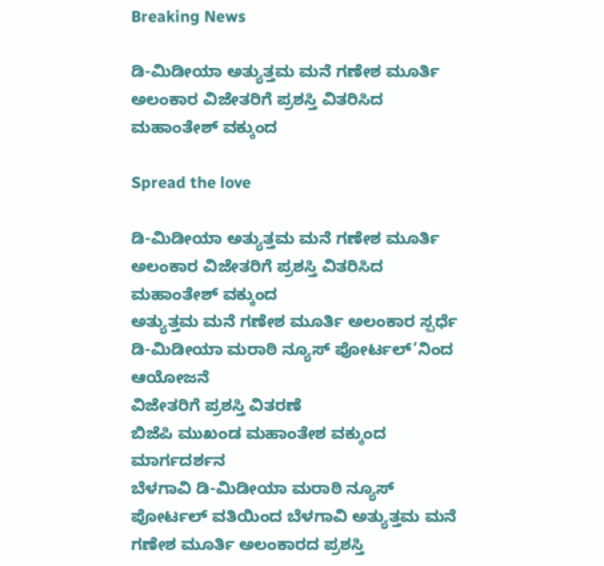Breaking News

ಡಿ-ಮಿಡೀಯಾ ಅತ್ಯುತ್ತಮ ಮನೆ ಗಣೇಶ ಮೂರ್ತಿ ಅಲಂಕಾರ ವಿಜೇತರಿಗೆ ಪ್ರಶಸ್ತಿ ವಿತರಿಸಿದ ಮಹಾಂತೇಶ್ ವಕ್ಕುಂದ

Spread the love

ಡಿ-ಮಿಡೀಯಾ ಅತ್ಯುತ್ತಮ ಮನೆ ಗಣೇಶ ಮೂರ್ತಿ ಅಲಂಕಾರ ವಿಜೇತರಿಗೆ ಪ್ರಶಸ್ತಿ ವಿತರಿಸಿದ ಮಹಾಂತೇಶ್ ವಕ್ಕುಂದ
ಅತ್ಯುತ್ತಮ ಮನೆ ಗಣೇಶ ಮೂರ್ತಿ ಅಲಂಕಾರ ಸ್ಪರ್ಧೆ
ಡಿ-ಮಿಡೀಯಾ ಮರಾಠಿ ನ್ಯೂಸ್ ಪೋರ್ಟಲ್’ನಿಂದ ಆಯೋಜನೆ
ವಿಜೇತರಿಗೆ ಪ್ರಶಸ್ತಿ ವಿತರಣೆ
ಬಿಜೆಪಿ ಮುಖಂಡ ಮಹಾಂತೇಶ ವಕ್ಕುಂದ ಮಾರ್ಗದರ್ಶನ
ಬೆಳಗಾವಿ ಡಿ-ಮಿಡೀಯಾ ಮರಾಠಿ ನ್ಯೂಸ್ ಪೋರ್ಟಲ್ ವತಿಯಿಂದ ಬೆಳಗಾವಿ ಅತ್ಯುತ್ತಮ ಮನೆ ಗಣೇಶ ಮೂರ್ತಿ ಅಲಂಕಾರದ ಪ್ರಶಸ್ತಿ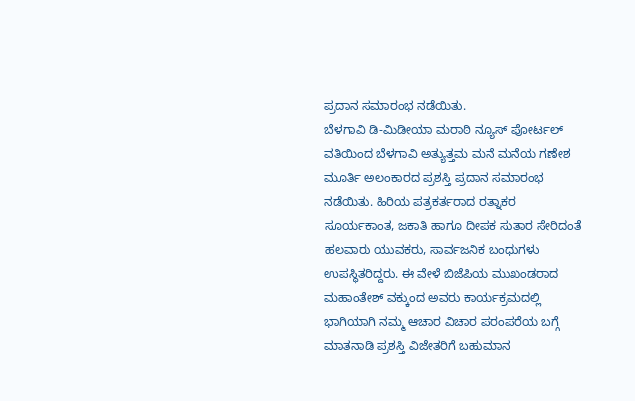ಪ್ರದಾನ ಸಮಾರಂಭ ನಡೆಯಿತು.
ಬೆಳಗಾವಿ ಡಿ-ಮಿಡೀಯಾ ಮರಾಠಿ ನ್ಯೂಸ್ ಪೋರ್ಟಲ್ ವತಿಯಿಂದ ಬೆಳಗಾವಿ ಅತ್ಯುತ್ತಮ ಮನೆ ಮನೆಯ ಗಣೇಶ ಮೂರ್ತಿ ಅಲಂಕಾರದ ಪ್ರಶಸ್ತಿ ಪ್ರದಾನ ಸಮಾರಂಭ ನಡೆಯಿತು. ಹಿರಿಯ ಪತ್ರಕರ್ತರಾದ ರತ್ನಾಕರ
ಸೂರ್ಯಕಾಂತ, ಜಕಾತಿ ಹಾಗೂ ದೀಪಕ ಸುತಾರ ಸೇರಿದಂತೆ ಹಲವಾರು ಯುವಕರು, ಸಾರ್ವಜನಿಕ ಬಂಧುಗಳು ಉಪಸ್ಥಿತರಿದ್ದರು. ಈ ವೇಳೆ ಬಿಜೆಪಿಯ ಮುಖಂಡರಾದ ಮಹಾಂತೇಶ್ ವಕ್ಕುಂದ ಅವರು ಕಾರ್ಯಕ್ರಮದಲ್ಲಿ ಭಾಗಿಯಾಗಿ ನಮ್ಮ ಆಚಾರ ವಿಚಾರ ಪರಂಪರೆಯ ಬಗ್ಗೆ ಮಾತನಾಡಿ ಪ್ರಶಸ್ತಿ ವಿಜೇತರಿಗೆ ಬಹುಮಾನ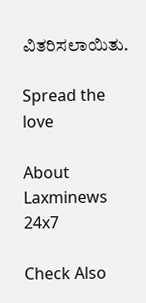ವಿತರಿಸಲಾಯಿತು.

Spread the love

About Laxminews 24x7

Check Also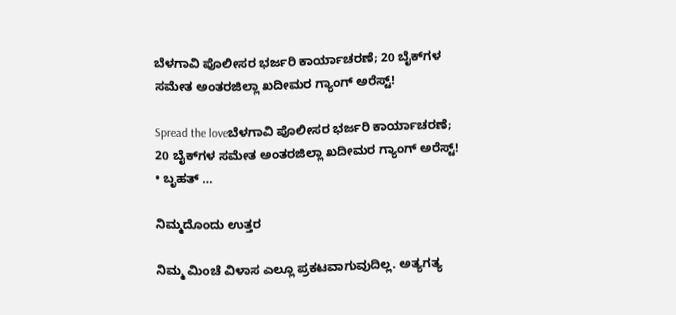ಬೆಳಗಾವಿ ಪೊಲೀಸರ ಭರ್ಜರಿ ಕಾರ್ಯಾಚರಣೆ; 20 ಬೈಕ್‌ಗಳ ಸಮೇತ ಅಂತರಜಿಲ್ಲಾ ಖದೀಮರ ಗ್ಯಾಂಗ್ ಅರೆಸ್ಟ್!

Spread the loveಬೆಳಗಾವಿ ಪೊಲೀಸರ ಭರ್ಜರಿ ಕಾರ್ಯಾಚರಣೆ; 20 ಬೈಕ್‌ಗಳ ಸಮೇತ ಅಂತರಜಿಲ್ಲಾ ಖದೀಮರ ಗ್ಯಾಂಗ್ ಅರೆಸ್ಟ್! • ಬೃಹತ್ …

ನಿಮ್ಮದೊಂದು ಉತ್ತರ

ನಿಮ್ಮ ಮಿಂಚೆ ವಿಳಾಸ ಎಲ್ಲೂ ಪ್ರಕಟವಾಗುವುದಿಲ್ಲ. ಅತ್ಯಗತ್ಯ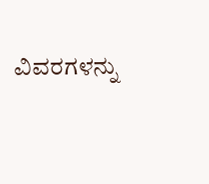ವಿವರಗಳನ್ನು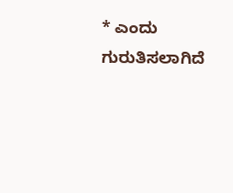* ಎಂದು ಗುರುತಿಸಲಾಗಿದೆ